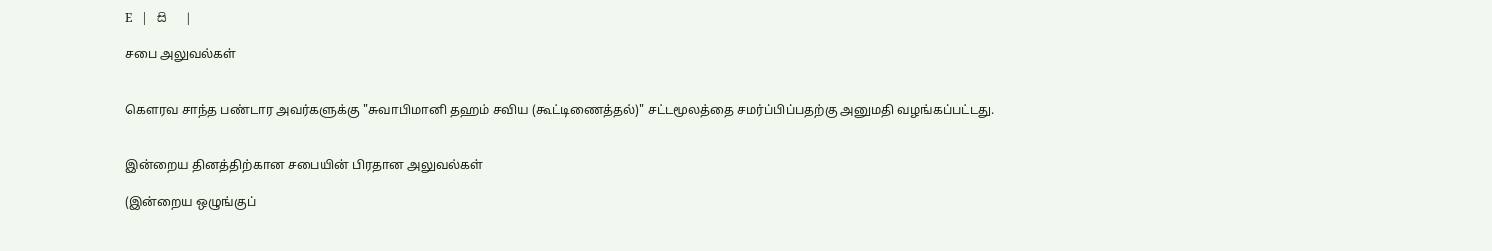E   |   සි   |

சபை அலுவல்கள்


கெளரவ சாந்த பண்டார அவர்களுக்கு "சுவாபிமானி தஹம் சவிய (கூட்டிணைத்தல்)" சட்டமூலத்தை சமர்ப்பிப்பதற்கு அனுமதி வழங்கப்பட்டது.


இன்றைய தினத்திற்கான சபையின் பிரதான அலுவல்கள்

(இன்றைய ஒழுங்குப்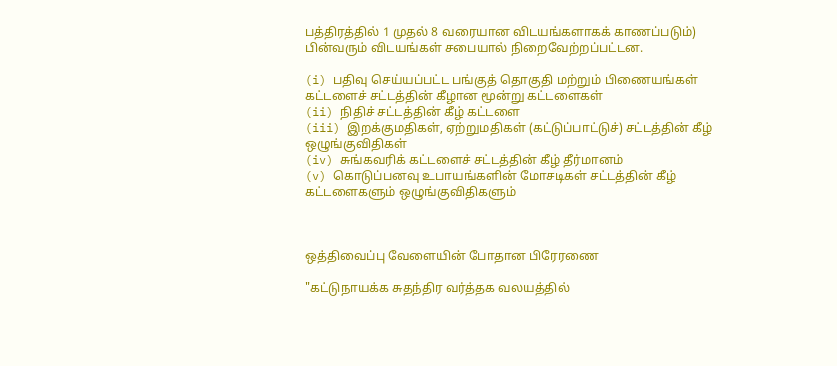பத்திரத்தில் 1 முதல் 8 வரையான விடயங்களாகக் காணப்படும்) பின்வரும் விடயங்கள் சபையால் நிறைவேற்றப்பட்டன.

(i) பதிவு செய்யப்பட்ட பங்குத் தொகுதி மற்றும் பிணையங்கள் கட்டளைச் சட்டத்தின் கீழான மூன்று கட்டளைகள்
(ii) நிதிச் சட்டத்தின் கீழ் கட்டளை
(iii) இறக்குமதிகள், ஏற்றுமதிகள் (கட்டுப்பாட்டுச்) சட்டத்தின் கீழ் ஒழுங்குவிதிகள்
(iv) சுங்கவரிக் கட்டளைச் சட்டத்தின் கீழ் தீர்மானம்
(v) கொடுப்பனவு உபாயங்களின் மோசடிகள் சட்டத்தின் கீழ் கட்டளைகளும் ஒழுங்குவிதிகளும்



ஒத்திவைப்பு வேளையின் போதான பிரேரணை

"கட்டுநாயக்க சுதந்திர வர்த்தக வலயத்தில்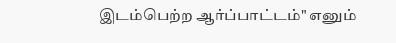இடம்பெற்ற ஆர்ப்பாட்டம்" எனும்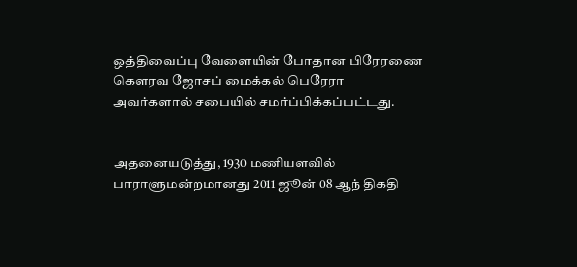ஒத்திவைப்பு வேளையின் போதான பிரேரணை கெளரவ ஜோசப் மைக்கல் பெரேரா அவர்களால் சபையில் சமர்ப்பிக்கப்பட்டது.


அதனையடுத்து, 1930 மணியளவில் பாராளுமன்றமானது 2011 ஜூன் 08 ஆந் திகதி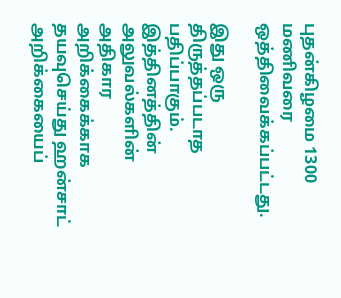புதன்கிழமை 1300 மணிவரை ஒத்திவைக்கப்பட்டது.

இது ஒரு திருத்தப்படாத பதிப்பாகும். இத்தினத்தின் அலுவல்களின் அதிகார அறிக்கைக்காக தயவுசெய்து ஹன்சாட் அறிக்கையைப்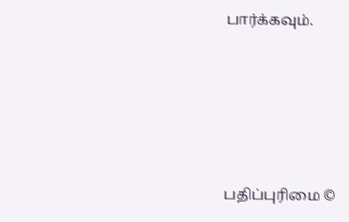பார்க்கவும்.






பதிப்புரிமை ©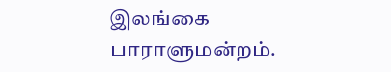இலங்கை பாராளுமன்றம்.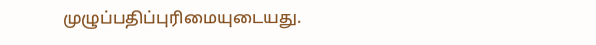முழுப்பதிப்புரிமையுடையது.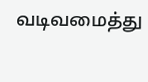வடிவமைத்து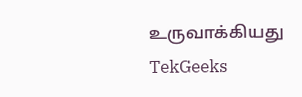உருவாக்கியது  TekGeeks